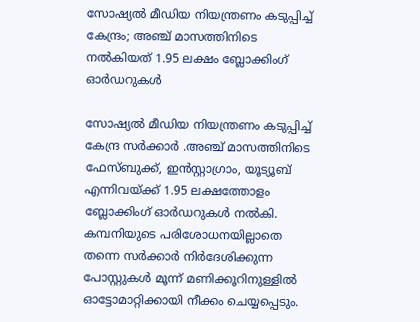സോഷ്യൽ മീഡിയ നിയന്ത്രണം കടുപ്പിച്ച് കേന്ദ്രം; അഞ്ച് മാസത്തിനിടെ നൽകിയത് 1.95 ലക്ഷം ബ്ലോക്കിംഗ് ഓർഡറുകൾ

സോഷ്യൽ മീഡിയ നിയന്ത്രണം കടുപ്പിച്ച് കേന്ദ്ര സർക്കാർ .അഞ്ച് മാസത്തിനിടെ ഫേസ്ബുക്ക്, ഇൻസ്റ്റാഗ്രാം, യൂട്യൂബ് എന്നിവയ്ക്ക് 1.95 ലക്ഷത്തോളം ബ്ലോക്കിംഗ് ഓർഡറുകൾ നൽകി. കമ്പനിയുടെ പരിശോധനയില്ലാതെ തന്നെ സർക്കാർ നിർദേശിക്കുന്ന പോസ്റ്റുകൾ മൂന്ന് മണിക്കൂറിനുള്ളിൽ ഓട്ടോമാറ്റിക്കായി നീക്കം ചെയ്യപ്പെടും.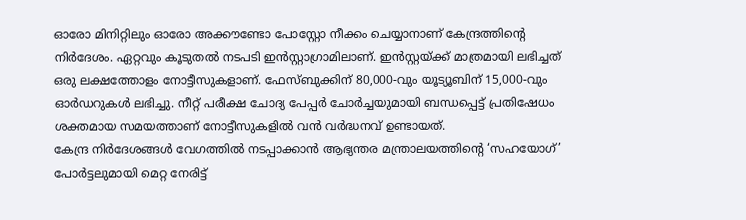ഓരോ മിനിറ്റിലും ഓരോ അക്കൗണ്ടോ പോസ്റ്റോ നീക്കം ചെയ്യാനാണ് കേന്ദ്രത്തിന്റെ നിർദേശം. ഏറ്റവും കൂടുതൽ നടപടി ഇൻസ്റ്റാഗ്രാമിലാണ്. ഇൻസ്റ്റയ്ക്ക് മാത്രമായി ലഭിച്ചത് ഒരു ലക്ഷത്തോളം നോട്ടീസുകളാണ്. ഫേസ്ബുക്കിന് 80,000-വും യൂട്യൂബിന് 15,000-വും ഓർഡറുകൾ ലഭിച്ചു. നീറ്റ് പരീക്ഷ ചോദ്യ പേപ്പർ ചോർച്ചയുമായി ബന്ധപ്പെട്ട് പ്രതിഷേധം ശക്തമായ സമയത്താണ് നോട്ടീസുകളിൽ വൻ വർദ്ധനവ് ഉണ്ടായത്.
കേന്ദ്ര നിർദേശങ്ങൾ വേഗത്തിൽ നടപ്പാക്കാൻ ആഭ്യന്തര മന്ത്രാലയത്തിന്റെ ‘സഹയോഗ്’ പോർട്ടലുമായി മെറ്റ നേരിട്ട്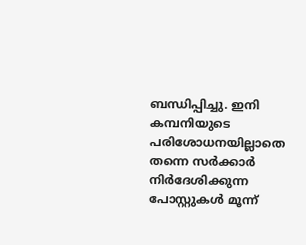ബന്ധിപ്പിച്ചു. ഇനി കമ്പനിയുടെ പരിശോധനയില്ലാതെ തന്നെ സർക്കാർ നിർദേശിക്കുന്ന പോസ്റ്റുകൾ മൂന്ന്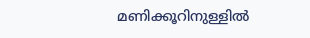മണിക്കൂറിനുള്ളിൽ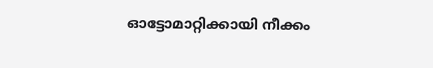ഓട്ടോമാറ്റിക്കായി നീക്കം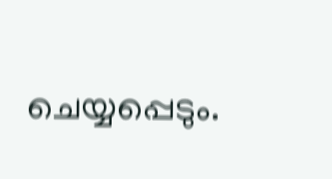ചെയ്യപ്പെടും.